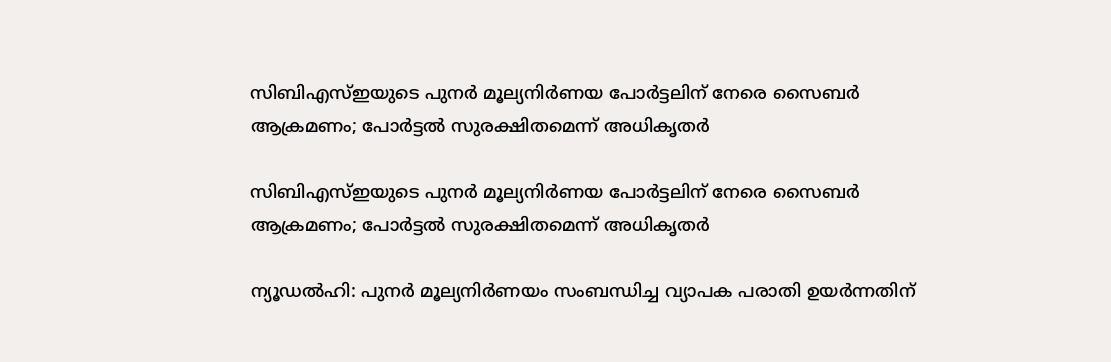സിബിഎസ്ഇയുടെ പുനര്‍ മൂല്യനിര്‍ണയ പോര്‍ട്ടലിന് നേരെ സൈബര്‍ ആക്രമണം; പോര്‍ട്ടല്‍ സുരക്ഷിതമെന്ന് അധികൃതര്‍

സിബിഎസ്ഇയുടെ പുനര്‍ മൂല്യനിര്‍ണയ പോര്‍ട്ടലിന് നേരെ സൈബര്‍ ആക്രമണം; പോര്‍ട്ടല്‍ സുരക്ഷിതമെന്ന് അധികൃതര്‍

ന്യൂഡല്‍ഹി: പുനര്‍ മൂല്യനിര്‍ണയം സംബന്ധിച്ച വ്യാപക പരാതി ഉയര്‍ന്നതിന്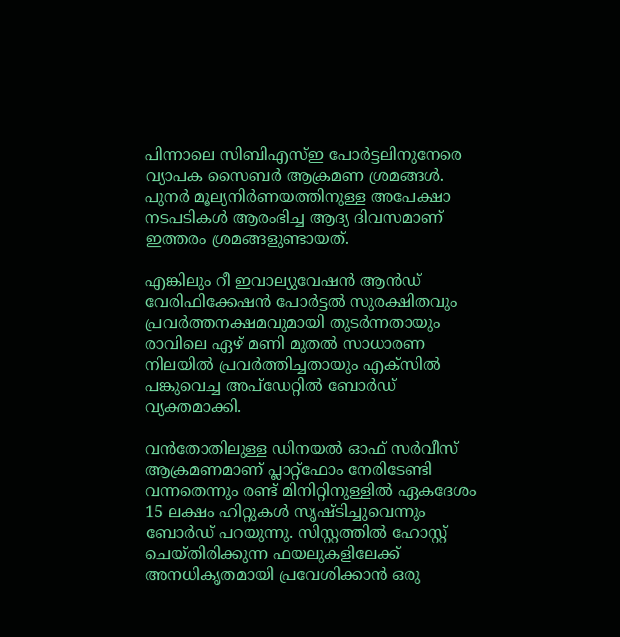പിന്നാലെ സിബിഎസ്ഇ പോര്‍ട്ടലിനുനേരെ വ്യാപക സൈബര്‍ ആക്രമണ ശ്രമങ്ങള്‍. പുനര്‍ മൂല്യനിര്‍ണയത്തിനുള്ള അപേക്ഷാ നടപടികള്‍ ആരംഭിച്ച ആദ്യ ദിവസമാണ് ഇത്തരം ശ്രമങ്ങളുണ്ടായത്.

എങ്കിലും റീ ഇവാല്യുവേഷന്‍ ആന്‍ഡ് വേരിഫിക്കേഷന്‍ പോര്‍ട്ടല്‍ സുരക്ഷിതവും പ്രവര്‍ത്തനക്ഷമവുമായി തുടര്‍ന്നതായും രാവിലെ ഏഴ് മണി മുതല്‍ സാധാരണ നിലയില്‍ പ്രവര്‍ത്തിച്ചതായും എക്‌സില്‍ പങ്കുവെച്ച അപ്ഡേറ്റില്‍ ബോര്‍ഡ് വ്യക്തമാക്കി.

വന്‍തോതിലുള്ള ഡിനയല്‍ ഓഫ് സര്‍വീസ് ആക്രമണമാണ് പ്ലാറ്റ്ഫോം നേരിടേണ്ടി വന്നതെന്നും രണ്ട് മിനിറ്റിനുള്ളില്‍ ഏകദേശം 15 ലക്ഷം ഹിറ്റുകള്‍ സൃഷ്ടിച്ചുവെന്നും ബോര്‍ഡ് പറയുന്നു. സിസ്റ്റത്തില്‍ ഹോസ്റ്റ് ചെയ്തിരിക്കുന്ന ഫയലുകളിലേക്ക് അനധികൃതമായി പ്രവേശിക്കാന്‍ ഒരു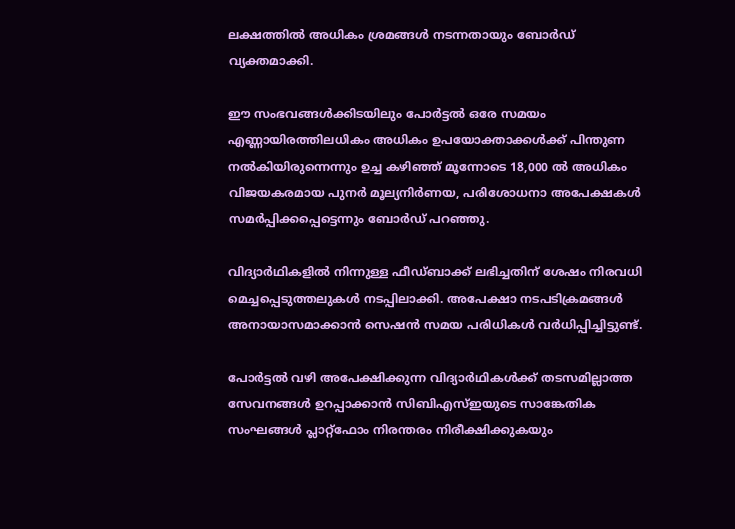ലക്ഷത്തില്‍ അധികം ശ്രമങ്ങള്‍ നടന്നതായും ബോര്‍ഡ് വ്യക്തമാക്കി.

ഈ സംഭവങ്ങള്‍ക്കിടയിലും പോര്‍ട്ടല്‍ ഒരേ സമയം എണ്ണായിരത്തിലധികം അധികം ഉപയോക്താക്കള്‍ക്ക് പിന്തുണ നല്‍കിയിരുന്നെന്നും ഉച്ച കഴിഞ്ഞ് മൂന്നോടെ 18,000 ല്‍ അധികം വിജയകരമായ പുനര്‍ മൂല്യനിര്‍ണയ, പരിശോധനാ അപേക്ഷകള്‍ സമര്‍പ്പിക്കപ്പെട്ടെന്നും ബോര്‍ഡ് പറഞ്ഞു.

വിദ്യാര്‍ഥികളില്‍ നിന്നുള്ള ഫീഡ്ബാക്ക് ലഭിച്ചതിന് ശേഷം നിരവധി മെച്ചപ്പെടുത്തലുകള്‍ നടപ്പിലാക്കി. അപേക്ഷാ നടപടിക്രമങ്ങള്‍ അനായാസമാക്കാന്‍ സെഷന്‍ സമയ പരിധികള്‍ വര്‍ധിപ്പിച്ചിട്ടുണ്ട്.

പോര്‍ട്ടല്‍ വഴി അപേക്ഷിക്കുന്ന വിദ്യാര്‍ഥികള്‍ക്ക് തടസമില്ലാത്ത സേവനങ്ങള്‍ ഉറപ്പാക്കാന്‍ സിബിഎസ്ഇയുടെ സാങ്കേതിക സംഘങ്ങള്‍ പ്ലാറ്റ്ഫോം നിരന്തരം നിരീക്ഷിക്കുകയും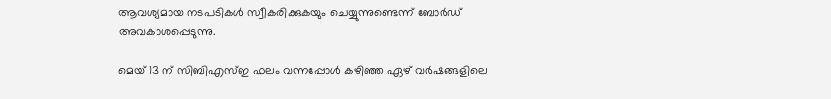ആവശ്യമായ നടപടികള്‍ സ്വീകരിക്കുകയും ചെയ്യുന്നുണ്ടെന്ന് ബോര്‍ഡ് അവകാശപ്പെടുന്നു.

മെയ് 13 ന് സിബിഎസ്ഇ ഫലം വന്നപ്പോള്‍ കഴിഞ്ഞ ഏഴ് വര്‍ഷങ്ങളിലെ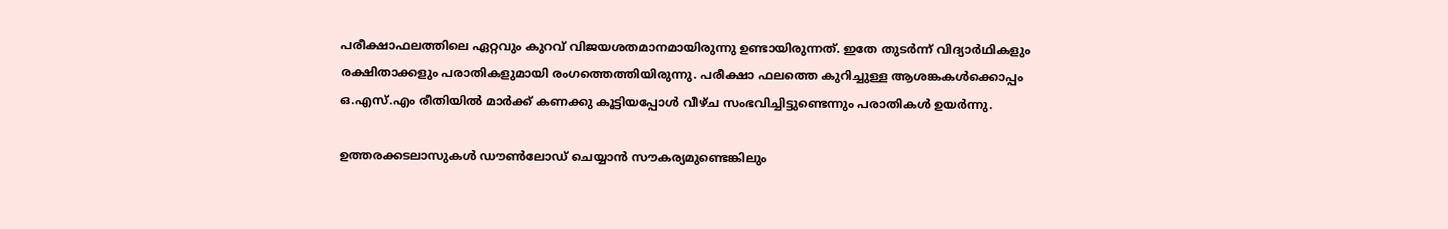പരീക്ഷാഫലത്തിലെ ഏറ്റവും കുറവ് വിജയശതമാനമായിരുന്നു ഉണ്ടായിരുന്നത്. ഇതേ തുടര്‍ന്ന് വിദ്യാര്‍ഥികളും രക്ഷിതാക്കളും പരാതികളുമായി രംഗത്തെത്തിയിരുന്നു. പരീക്ഷാ ഫലത്തെ കുറിച്ചുള്ള ആശങ്കകള്‍ക്കൊപ്പം ഒ.എസ്.എം രീതിയില്‍ മാര്‍ക്ക് കണക്കു കൂട്ടിയപ്പോള്‍ വീഴ്ച സംഭവിച്ചിട്ടുണ്ടെന്നും പരാതികള്‍ ഉയര്‍ന്നു.

ഉത്തരക്കടലാസുകള്‍ ഡൗണ്‍ലോഡ് ചെയ്യാന്‍ സൗകര്യമുണ്ടെങ്കിലും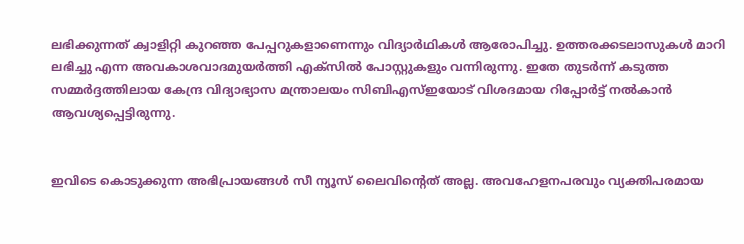ലഭിക്കുന്നത് ക്വാളിറ്റി കുറഞ്ഞ പേപ്പറുകളാണെന്നും വിദ്യാര്‍ഥികള്‍ ആരോപിച്ചു. ഉത്തരക്കടലാസുകള്‍ മാറി ലഭിച്ചു എന്ന അവകാശവാദമുയര്‍ത്തി എക്‌സില്‍ പോസ്റ്റുകളും വന്നിരുന്നു. ഇതേ തുടര്‍ന്ന് കടുത്ത സമ്മര്‍ദ്ദത്തിലായ കേന്ദ്ര വിദ്യാഭ്യാസ മന്ത്രാലയം സിബിഎസ്ഇയോട് വിശദമായ റിപ്പോര്‍ട്ട് നല്‍കാന്‍ ആവശ്യപ്പെട്ടിരുന്നു.


ഇവിടെ കൊടുക്കുന്ന അഭിപ്രായങ്ങള്‍ സീ ന്യൂസ് ലൈവിന്റെത് അല്ല. അവഹേളനപരവും വ്യക്തിപരമായ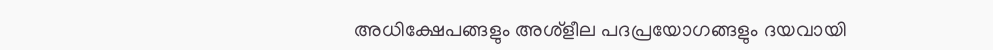അധിക്ഷേപങ്ങളും അശ്‌ളീല പദപ്രയോഗങ്ങളും ദയവായി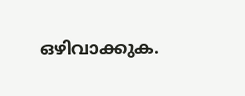ഒഴിവാക്കുക.